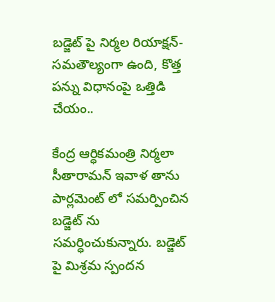బడ్జెట్ పై నిర్మల రియాక్షన్- సమతౌల్యంగా ఉంది, కొత్త పన్ను విధానంపై ఒత్తిడి చేయం..

కేంద్ర ఆర్ధికమంత్రి నిర్మలా సీతారామన్ ఇవాళ తాను పార్లమెంట్ లో సమర్పించిన బడ్జెట్ ను సమర్ధించుకున్నారు. బడ్జెట్ పై మిశ్రమ స్పందన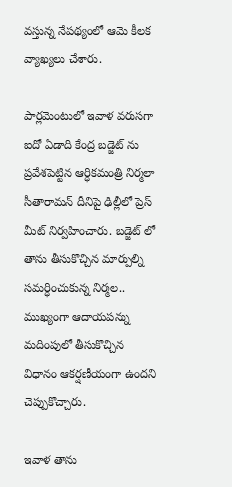వస్తున్న నేపథ్యంలో ఆమె కీలక వ్యాఖ్యలు చేశారు.

పార్లమెంటులో ఇవాళ వరుసగా ఐదో ఏడాది కేంద్ర బడ్జెట్ ను ప్రవేశపెట్టిన ఆర్ధికమంత్రి నిర్మలా సీతారామన్ దీనిపై ఢిల్లీలో ప్రెస్ మీట్ నిర్వహించారు. బడ్జెట్ లో తాను తీసుకొచ్చిన మార్పుల్ని సమర్ధించుకున్న నిర్మల.. ముఖ్యంగా ఆదాయపన్ను మదింపులో తీసుకొచ్చిన విధానం ఆకర్షణీయంగా ఉందని చెప్పుకొచ్చారు.

ఇవాళ తాను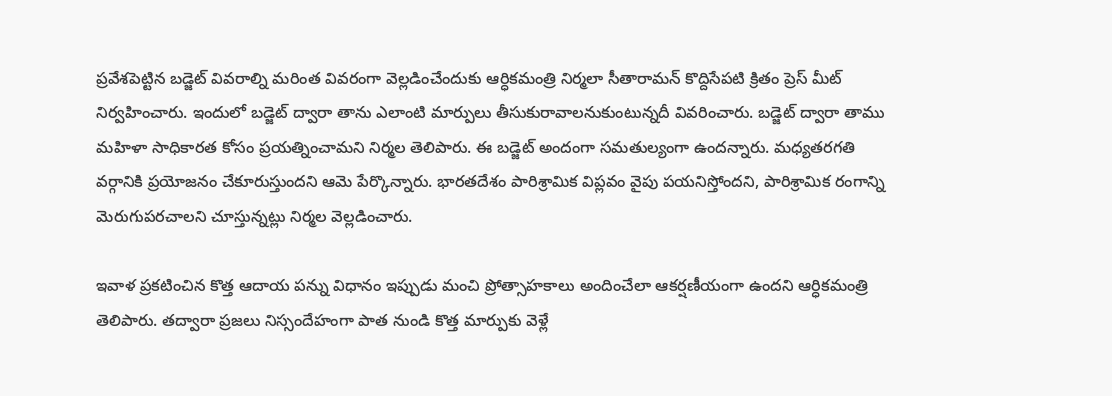ప్రవేశపెట్టిన బడ్జెట్ వివరాల్ని మరింత వివరంగా వెల్లడించేందుకు ఆర్ధికమంత్రి నిర్మలా సీతారామన్ కొద్దిసేపటి క్రితం ప్రెస్ మీట్ నిర్వహించారు. ఇందులో బడ్జెట్ ద్వారా తాను ఎలాంటి మార్పులు తీసుకురావాలనుకుంటున్నదీ వివరించారు. బడ్జెట్ ద్వారా తాము మహిళా సాధికారత కోసం ప్రయత్నించామని నిర్మల తెలిపారు. ఈ బడ్జెట్ అందంగా సమతుల్యంగా ఉందన్నారు. మధ్యతరగతి వర్గానికి ప్రయోజనం చేకూరుస్తుందని ఆమె పేర్కొన్నారు. భారతదేశం పారిశ్రామిక విప్లవం వైపు పయనిస్తోందని, పారిశ్రామిక రంగాన్ని మెరుగుపరచాలని చూస్తున్నట్లు నిర్మల వెల్లడించారు.

ఇవాళ ప్రకటించిన కొత్త ఆదాయ పన్ను విధానం ఇప్పుడు మంచి ప్రోత్సాహకాలు అందించేలా ఆకర్షణీయంగా ఉందని ఆర్ధికమంత్రి తెలిపారు. తద్వారా ప్రజలు నిస్సందేహంగా పాత నుండి కొత్త మార్పుకు వెళ్లే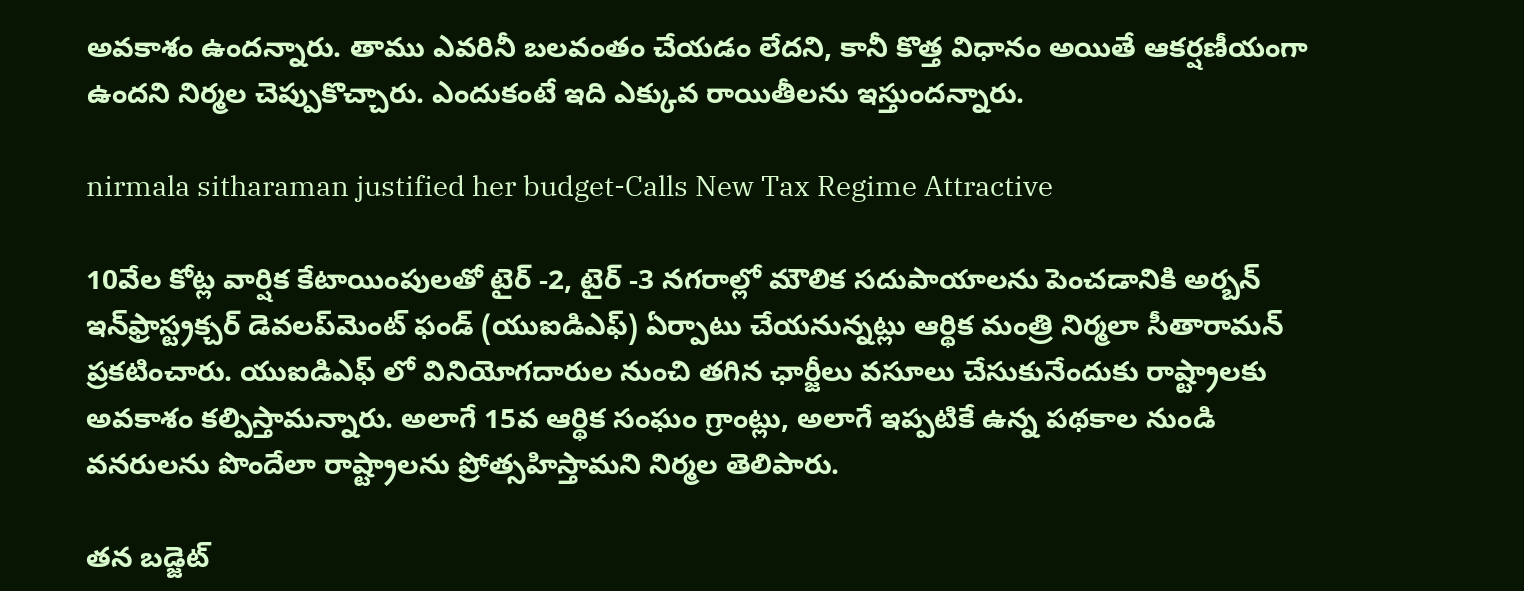అవకాశం ఉందన్నారు. తాము ఎవరినీ బలవంతం చేయడం లేదని, కానీ కొత్త విధానం అయితే ఆకర్షణీయంగా ఉందని నిర్మల చెప్పుకొచ్చారు. ఎందుకంటే ఇది ఎక్కువ రాయితీలను ఇస్తుందన్నారు.

nirmala sitharaman justified her budget-Calls New Tax Regime Attractive

10వేల కోట్ల వార్షిక కేటాయింపులతో టైర్ -2, టైర్ -3 నగరాల్లో మౌలిక సదుపాయాలను పెంచడానికి అర్బన్ ఇన్‌ఫ్రాస్ట్రక్చర్ డెవలప్‌మెంట్ ఫండ్ (యుఐడిఎఫ్) ఏర్పాటు చేయనున్నట్లు ఆర్థిక మంత్రి నిర్మలా సీతారామన్ ప్రకటించారు. యుఐడిఎఫ్‌ లో వినియోగదారుల నుంచి తగిన ఛార్జీలు వసూలు చేసుకునేందుకు రాష్ట్రాలకు అవకాశం కల్పిస్తామన్నారు. అలాగే 15వ ఆర్థిక సంఘం గ్రాంట్లు, అలాగే ఇప్పటికే ఉన్న పథకాల నుండి వనరులను పొందేలా రాష్ట్రాలను ప్రోత్సహిస్తామని నిర్మల తెలిపారు.

తన బడ్జెట్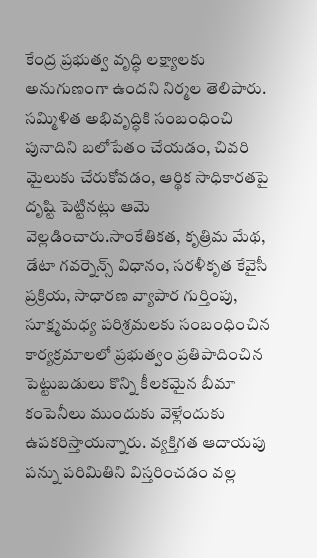కేంద్ర ప్రభుత్వ వృద్ధి లక్ష్యాలకు అనుగుణంగా ఉందని నిర్మల తెలిపారు. సమ్మిళిత అభివృద్ధికి సంబంధించి పునాదిని బలోపేతం చేయడం, చివరి మైలుకు చేరుకోవడం, ఆర్థిక సాధికారతపై దృష్టి పెట్టినట్లు ఆమె వెల్లడించారు.సాంకేతికత, కృత్రిమ మేథ, డేటా గవర్నెన్స్ విధానం, సరళీకృత కేవైసీ ప్రక్రియ, సాధారణ వ్యాపార గుర్తింపు, సూక్ష్మమధ్య పరిశ్రమలకు సంబంధించిన కార్యక్రమాలలో ప్రభుత్వం ప్రతిపాదించిన పెట్టుబడులు కొన్ని కీలకమైన బీమా కంపెనీలు ముందుకు వెళ్లేందుకు ఉపకరిస్తాయన్నారు. వ్యక్తిగత ఆదాయపు పన్ను పరిమితిని విస్తరించడం వల్ల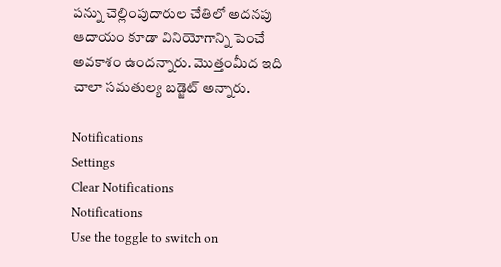పన్ను చెల్లింపుదారుల చేతిలో అదనపు ఆదాయం కూడా వినియోగాన్ని పెంచే అవకాశం ఉందన్నారు. మొత్తంమీద ఇది చాలా సమతుల్య బడ్జెట్ అన్నారు.

Notifications
Settings
Clear Notifications
Notifications
Use the toggle to switch on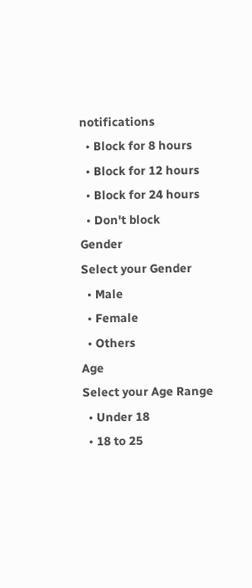notifications
  • Block for 8 hours
  • Block for 12 hours
  • Block for 24 hours
  • Don't block
Gender
Select your Gender
  • Male
  • Female
  • Others
Age
Select your Age Range
  • Under 18
  • 18 to 25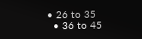• 26 to 35
  • 36 to 45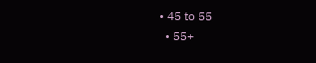• 45 to 55
  • 55+